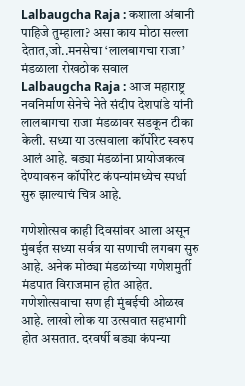Lalbaugcha Raja : कशाला अंबानी पाहिजे तुम्हाला? असा काय मोठा सल्ला देतात,जो..मनसेचा ‘लालबागचा राजा’ मंडळाला रोखठोक सवाल
Lalbaugcha Raja : आज महाराष्ट्र नवनिर्माण सेनेचे नेते संदीप देशपांडे यांनी लालबागचा राजा मंडळावर सडकून टीका केली. सध्या या उत्सवाला कॉर्पोरेट स्वरुप आलं आहे. बड्या मंडळांना प्रायोजकत्व देण्यावरुन कॉर्पोरेट कंपन्यांमध्येच स्पर्धा सुरु झाल्याचं चित्र आहे.

गणेशोत्सव काही दिवसांवर आला असून मुंबईत सध्या सर्वत्र या सणाची लगबग सुरु आहे. अनेक मोठ्या मंडळांच्या गणेशमुर्ती मंडपात विराजमान होत आहेत. गणेशोत्सवाचा सण ही मुंबईची ओळख आहे. लाखो लोक या उत्सवात सहभागी होत असतात. दरवर्षी बड्या कंपन्या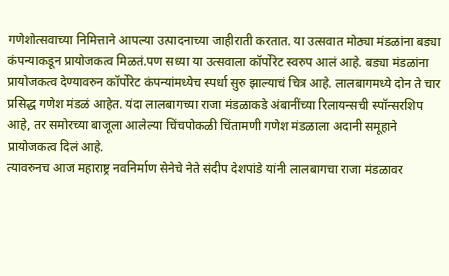गणेशोत्सवाच्या निमित्ताने आपल्या उत्पादनाच्या जाहीराती करतात. या उत्सवात मोठ्या मंडळांना बड्या कंपन्याकडून प्रायोजकत्व मिळतं.पण सध्या या उत्सवाला कॉर्पोरेट स्वरुप आलं आहे. बड्या मंडळांना प्रायोजकत्व देण्यावरुन कॉर्पोरेट कंपन्यांमध्येच स्पर्धा सुरु झाल्याचं चित्र आहे. लालबागमध्ये दोन ते चार प्रसिद्ध गणेश मंडळं आहेत. यंदा लालबागच्या राजा मंडळाकडे अंबानींच्या रिलायन्सची स्पॉन्सरशिप आहे, तर समोरच्या बाजूला आलेल्या चिंचपोकळी चिंतामणी गणेश मंडळाला अदानी समूहाने प्रायोजकत्व दिलं आहे.
त्यावरुनच आज महाराष्ट्र नवनिर्माण सेनेचे नेते संदीप देशपांडे यांनी लालबागचा राजा मंडळावर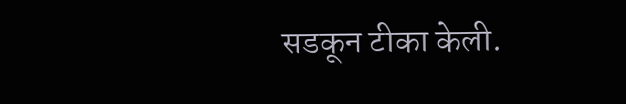सडकून टीका केली.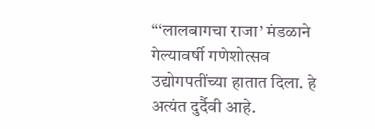“‘लालबागचा राजा’ मंडळाने गेल्यावर्षी गणेशोत्सव उद्योगपतींच्या हातात दिला. हे अत्यंत दुर्दैवी आहे.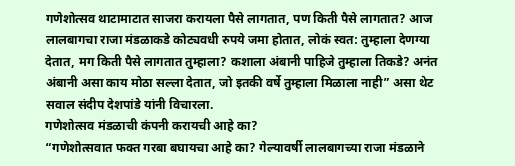गणेशोत्सव थाटामाटात साजरा करायला पैसे लागतात, पण किती पैसे लागतात? आज लालबागचा राजा मंडळाकडे कोट्यवधी रुपये जमा होतात, लोकं स्वत: तुम्हाला देणग्या देतात, मग किती पैसे लागतात तुम्हाला? कशाला अंबानी पाहिजे तुम्हाला तिकडे? अनंत अंबानी असा काय मोठा सल्ला देतात, जो इतकी वर्षे तुम्हाला मिळाला नाही” असा थेट सवाल संदीप देशपांडे यांनी विचारला.
गणेशोत्सव मंडळाची कंपनी करायची आहे का?
“गणेशोत्सवात फक्त गरबा बघायचा आहे का? गेल्यावर्षी लालबागच्या राजा मंडळाने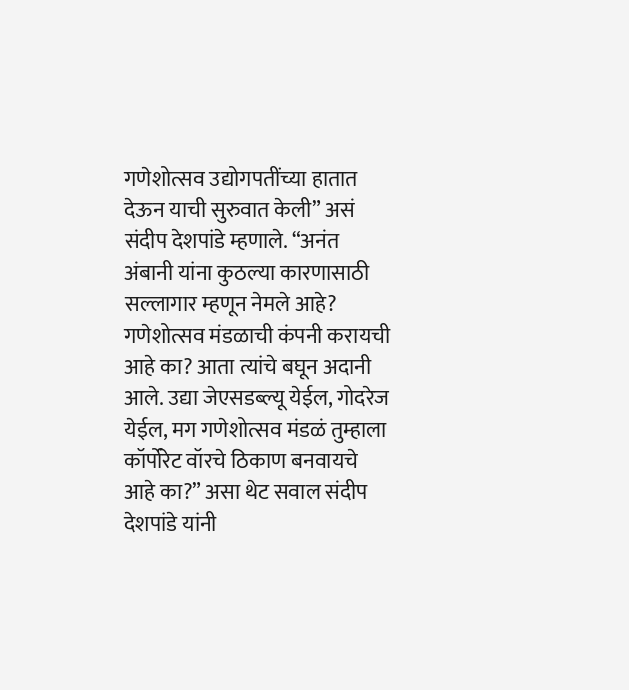गणेशोत्सव उद्योगपतींच्या हातात देऊन याची सुरुवात केली” असं संदीप देशपांडे म्हणाले. “अनंत अंबानी यांना कुठल्या कारणासाठी सल्लागार म्हणून नेमले आहे? गणेशोत्सव मंडळाची कंपनी करायची आहे का? आता त्यांचे बघून अदानी आले. उद्या जेएसडब्ल्यू येईल, गोदरेज येईल, मग गणेशोत्सव मंडळं तुम्हाला कॉर्पोरेट वॉरचे ठिकाण बनवायचे आहे का?” असा थेट सवाल संदीप देशपांडे यांनी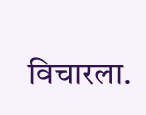विचारला.